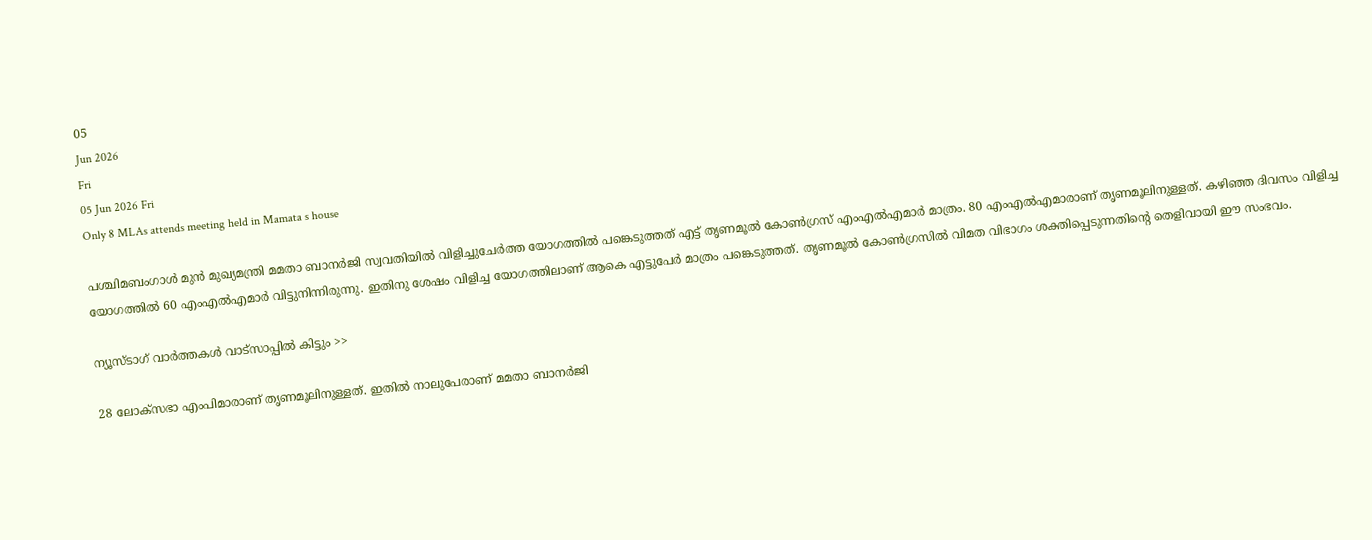05
Jun 2026
Fri
05 Jun 2026 Fri
Only 8 MLAs attends meeting held in Mamata s house

പശ്ചിമബംഗാള്‍ മുന്‍ മുഖ്യമന്ത്രി മമതാ ബാനര്‍ജി സ്വവതിയില്‍ വിളിച്ചുചേര്‍ത്ത യോഗത്തില്‍ പങ്കെടുത്തത് എട്ട് തൃണമൂല്‍ കോണ്‍ഗ്രസ് എംഎല്‍എമാര്‍ മാത്രം. 80 എംഎല്‍എമാരാണ് തൃണമൂലിനുള്ളത്. കഴിഞ്ഞ ദിവസം വിളിച്ച യോഗത്തില്‍ 60 എംഎല്‍എമാര്‍ വിട്ടുനിന്നിരുന്നു. ഇതിനു ശേഷം വിളിച്ച യോഗത്തിലാണ് ആകെ എട്ടുപേര്‍ മാത്രം പങ്കെടുത്തത്. തൃണമൂല്‍ കോണ്‍ഗ്രസില്‍ വിമത വിഭാഗം ശക്തിപ്പെടുന്നതിന്റെ തെളിവായി ഈ സംഭവം.

ന്യൂസ്ടാഗ് വാര്‍ത്തകള്‍ വാട്‌സാപ്പില്‍ കിട്ടും >>

28 ലോക്‌സഭാ എംപിമാരാണ് തൃണമൂലിനുള്ളത്. ഇതില്‍ നാലുപേരാണ് മമതാ ബാനര്‍ജി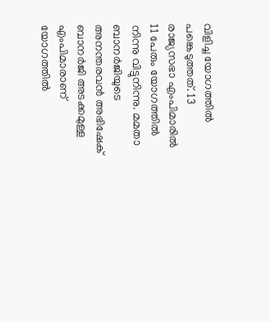വിളിച്ച യോഗത്തില്‍ പങ്കെടുത്തത്. 13 രാജ്യസഭാ എംപിമാരില്‍ 11 പേരും യോഗത്തില്‍ നിന്നു വിട്ടുനിന്നു. മമതാ ബാനര്‍ജിയുടെ അനന്തരവന്‍ അഭിഷേക് ബാനര്‍ജി അടക്കമുള്ള എംപിമാരാണ് യോഗത്തില്‍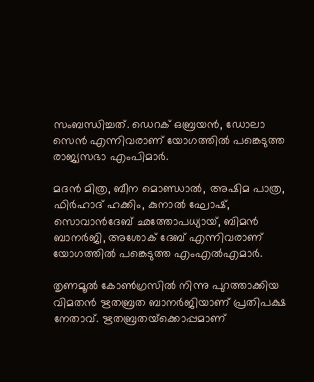സംബന്ധിച്ചത്. ഡെറക് ഒബ്രയന്‍, ഡോലാ സെന്‍ എന്നിവരാണ് യോഗത്തില്‍ പങ്കെടുത്ത രാജ്യസഭാ എംപിമാര്‍.

മദന്‍ മിത്ര, ബീന മൊണ്ഡാല്‍, അഷിമ പാത്ര, ഫിര്‍ഹാദ് ഹക്കിം, കുനാല്‍ ഘോഷ്, സൊവാന്‍ദേബ് ഛത്തോപധ്യായ്, ബിമന്‍ ബാനര്‍ജി, അശോക് ദേബ് എന്നിവരാണ് യോഗത്തില്‍ പങ്കെടുത്ത എംഎല്‍എമാര്‍.

തൃണമൂല്‍ കോണ്‍ഗ്രസില്‍ നിന്നു പുറത്താക്കിയ വിമതന്‍ ഋതബ്രത ബാനര്‍ജിയാണ് പ്രതിപക്ഷ നേതാവ്. ഋതബ്രതയ്‌ക്കൊപ്പമാണ്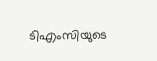ടിഎംസിയുടെ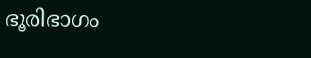ഭൂരിഭാഗം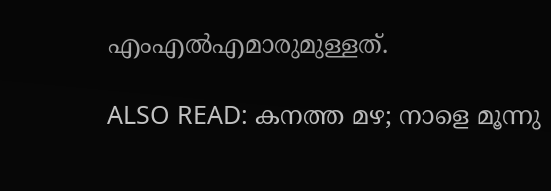എംഎല്‍എമാരുമുള്ളത്.

ALSO READ: കനത്ത മഴ; നാളെ മൂന്നു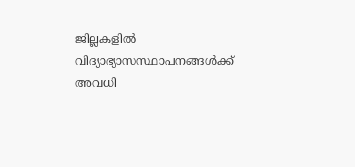ജില്ലകളില്‍ വിദ്യാഭ്യാസസ്ഥാപനങ്ങള്‍ക്ക് അവധി